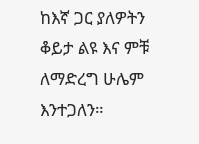ከእኛ ጋር ያለዎትን ቆይታ ልዩ እና ምቹ ለማድረግ ሁሌም እንተጋለን።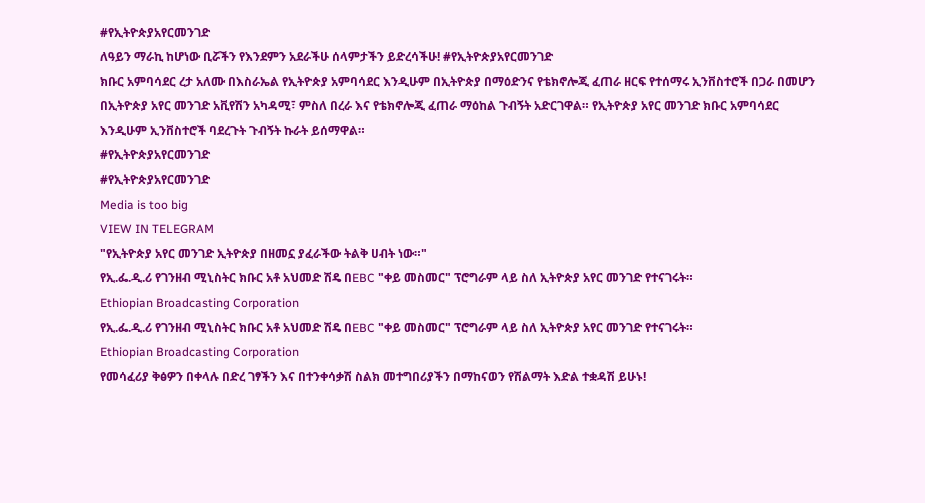#የኢትዮጵያአየርመንገድ
ለዓይን ማራኪ ከሆነው ቢሯችን የእንደምን አደራችሁ ሰላምታችን ይድረሳችሁ! #የኢትዮጵያአየርመንገድ
ክቡር አምባሳደር ረታ አለሙ በእስራኤል የኢትዮጵያ አምባሳደር እንዲሁም በኢትዮጵያ በማዕድንና የቴክኖሎጂ ፈጠራ ዘርፍ የተሰማሩ ኢንቨስተሮች በጋራ በመሆን በኢትዮጵያ አየር መንገድ አቪየሽን አካዳሚ፣ ምስለ በረራ እና የቴክኖሎጂ ፈጠራ ማዕከል ጉብኝት አድርገዋል። የኢትዮጵያ አየር መንገድ ክቡር አምባሳደር እንዲሁም ኢንቨስተሮች ባደረጉት ጉብኝት ኩራት ይሰማዋል።
#የኢትዮጵያአየርመንገድ
#የኢትዮጵያአየርመንገድ
Media is too big
VIEW IN TELEGRAM
"የኢትዮጵያ አየር መንገድ ኢትዮጵያ በዘመኗ ያፈራችው ትልቅ ሀብት ነው።"
የኢ.ፌ.ዲ.ሪ የገንዘብ ሚኒስትር ክቡር አቶ አህመድ ሽዴ በEBC "ቀይ መስመር" ፕሮግራም ላይ ስለ ኢትዮጵያ አየር መንገድ የተናገሩት።
Ethiopian Broadcasting Corporation
የኢ.ፌ.ዲ.ሪ የገንዘብ ሚኒስትር ክቡር አቶ አህመድ ሽዴ በEBC "ቀይ መስመር" ፕሮግራም ላይ ስለ ኢትዮጵያ አየር መንገድ የተናገሩት።
Ethiopian Broadcasting Corporation
የመሳፈሪያ ቅፅዎን በቀላሉ በድረ ገፃችን እና በተንቀሳቃሽ ስልክ መተግበሪያችን በማከናወን የሽልማት እድል ተቋዳሽ ይሁኑ!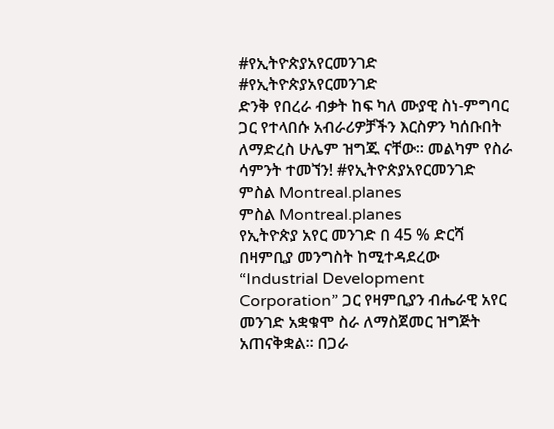#የኢትዮጵያአየርመንገድ
#የኢትዮጵያአየርመንገድ
ድንቅ የበረራ ብቃት ከፍ ካለ ሙያዊ ስነ-ምግባር ጋር የተላበሱ አብራሪዎቻችን እርስዎን ካሰቡበት ለማድረስ ሁሌም ዝግጁ ናቸው። መልካም የስራ ሳምንት ተመኘን! #የኢትዮጵያአየርመንገድ
ምስል Montreal.planes
ምስል Montreal.planes
የኢትዮጵያ አየር መንገድ በ 45 % ድርሻ በዛምቢያ መንግስት ከሚተዳደረው “Industrial Development Corporation” ጋር የዛምቢያን ብሔራዊ አየር መንገድ አቋቁሞ ስራ ለማስጀመር ዝግጅት አጠናቅቋል። በጋራ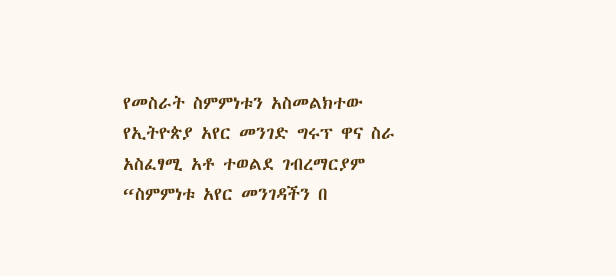የመስራት ስምምነቱን አስመልክተው የኢትዮጵያ አየር መንገድ ግሩፕ ዋና ስራ አስፈፃሚ አቶ ተወልደ ገብረማርያም “ስምምነቱ አየር መንገዳችን በ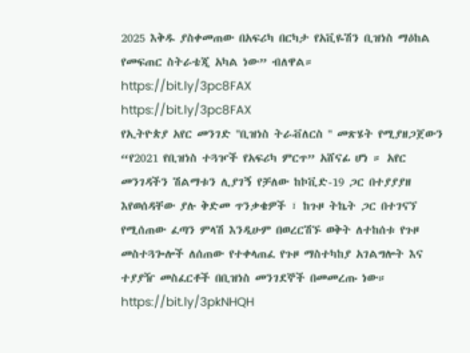2025 እቅዱ ያስቀመጠው በአፍሪካ በርካታ የአቪዬሽን ቢዝነስ ማዕከል የመፍጠር ስትራቴጂ አካል ነው” ብለዋል።
https://bit.ly/3pc8FAX
https://bit.ly/3pc8FAX
የኢትዮጵያ አየር መንገድ ''ቢዝነስ ትራቭለርስ '' መጽሄት የሚያዘጋጀውን “የ2021 የቢዝነስ ተጓዦች የአፍሪካ ምርጥ” አሸናፊ ሆነ ። አየር መንገዳችን ሽልማቱን ሊያገኝ የቻለው ከኮቪድ-19 ጋር በተያያያዘ እየወሰዳቸው ያሉ ቅድመ ጥንቃቄዎች ፣ ከጉዞ ትኬት ጋር በተገናኘ የሚሰጠው ፈጣን ምላሽ እንዲሁም በወረርሽኙ ወቅት ለተከሰቱ የጉዞ መስተጓጐሎች ለሰጠው የተቀላጠፈ የጉዞ ማስተካከያ አገልግሎት እና ተያያዥ መስፈርቶች በቢዝነስ መንገደኞች በመመረጡ ነው።
https://bit.ly/3pkNHQH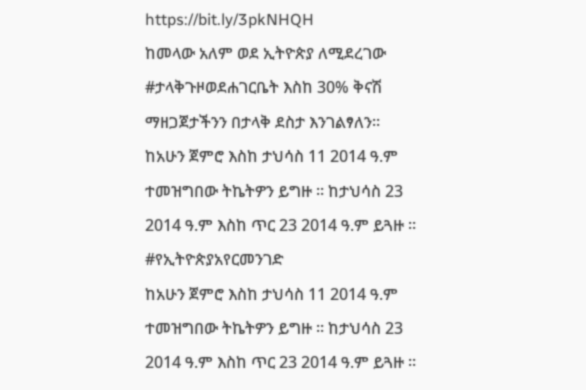https://bit.ly/3pkNHQH
ከመላው አለም ወደ ኢትዮጵያ ለሚደረገው #ታላቅጉዞወደሐገርቤት እስከ 30% ቅናሽ ማዘጋጀታችንን በታላቅ ደስታ እንገልፃለን።
ከአሁን ጀምሮ እስከ ታህሳስ 11 2014 ዓ.ም ተመዝግበው ትኬትዎን ይግዙ ። ከታህሳስ 23 2014 ዓ.ም እስከ ጥር 23 2014 ዓ.ም ይጓዙ ።
#የኢትዮጵያአየርመንገድ
ከአሁን ጀምሮ እስከ ታህሳስ 11 2014 ዓ.ም ተመዝግበው ትኬትዎን ይግዙ ። ከታህሳስ 23 2014 ዓ.ም እስከ ጥር 23 2014 ዓ.ም ይጓዙ ።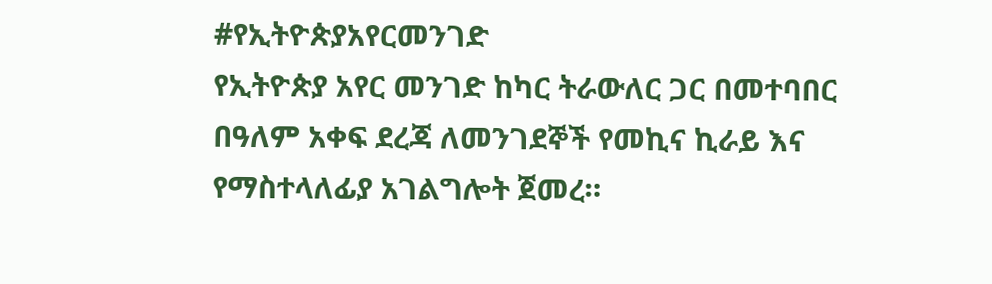#የኢትዮጵያአየርመንገድ
የኢትዮጵያ አየር መንገድ ከካር ትራውለር ጋር በመተባበር በዓለም አቀፍ ደረጃ ለመንገደኞች የመኪና ኪራይ እና የማስተላለፊያ አገልግሎት ጀመረ።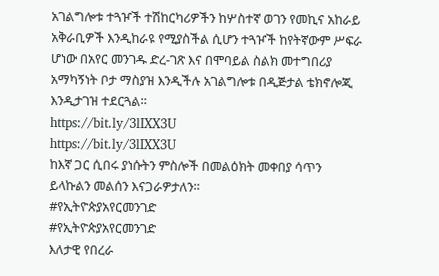አገልግሎቱ ተጓዦች ተሽከርካሪዎችን ከሦስተኛ ወገን የመኪና አከራይ አቅራቢዎች እንዲከራዩ የሚያስችል ሲሆን ተጓዦች ከየትኛውም ሥፍራ ሆነው በአየር መንገዱ ድረ-ገጽ እና በሞባይል ስልክ መተግበሪያ አማካኝነት ቦታ ማስያዝ እንዲችሉ አገልግሎቱ በዲጅታል ቴክኖሎጂ እንዲታገዝ ተደርጓል።
https://bit.ly/3lIXX3U
https://bit.ly/3lIXX3U
ከእኛ ጋር ሲበሩ ያነሱትን ምስሎች በመልዕክት መቀበያ ሳጥን ይላኩልን መልሰን እናጋራዎታለን።
#የኢትዮጵያአየርመንገድ
#የኢትዮጵያአየርመንገድ
እለታዊ የበረራ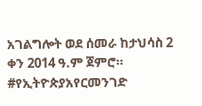አገልግሎት ወደ ሰመራ ከታህሳስ 2 ቀን 2014 ዓ.ም ጀምሮ።
#የኢትዮጵያአየርመንገድ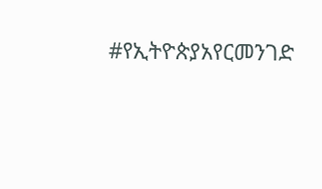#የኢትዮጵያአየርመንገድ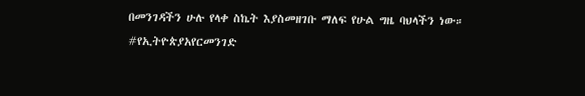በመንገዳችን ሁሉ የላቀ ስኬት እያስመዘገቡ ማለፍ የሁል ግዜ ባህላችን ነው።
#የኢትዮጵያአየርመንገድ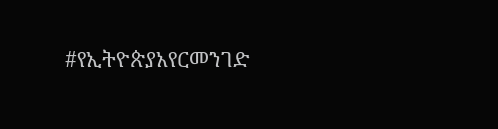#የኢትዮጵያአየርመንገድ